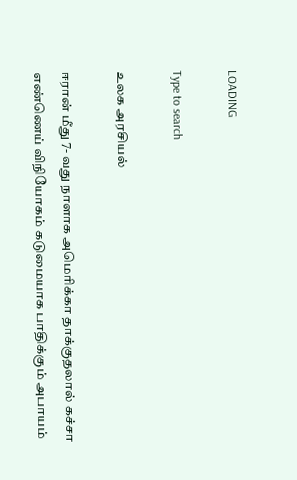LOADING

Type to search

உலக அரசியல்

ஈரான் மீது 7- வது நாளாக அமெரிக்கா தாக்குதலால் கச்சா எண்ணெய் விநியோகம் கடுமையாக பாதிக்கும் அபாயம்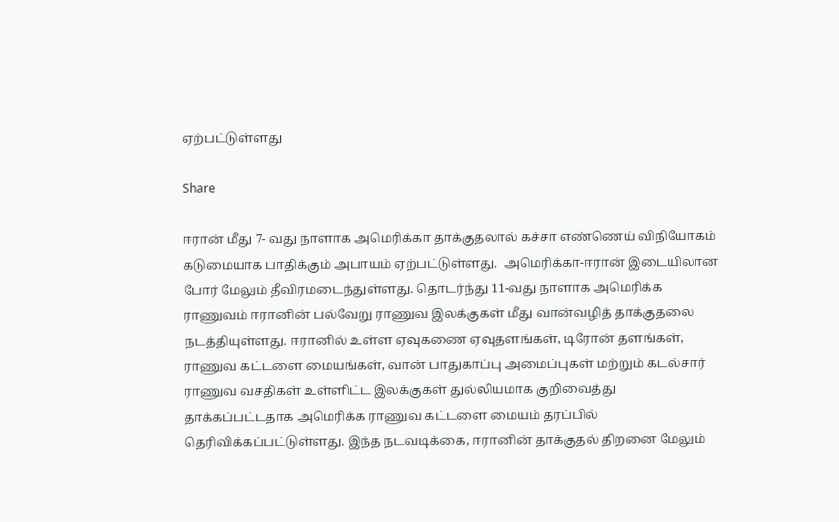ஏற்பட்டுள்ளது

Share

ஈரான் மீது 7- வது நாளாக அமெரிக்கா தாக்குதலால் கச்சா எண்ணெய் விநியோகம் கடுமையாக பாதிக்கும் அபாயம் ஏற்பட்டுள்ளது.  அமெரிக்கா-ஈரான் இடையிலான போர் மேலும் தீவிரமடைந்துள்ளது. தொடர்ந்து 11-வது நாளாக அமெரிக்க ராணுவம் ஈரானின் பல்வேறு ராணுவ இலக்குகள் மீது வான்வழித் தாக்குதலை நடத்தியுள்ளது. ஈரானில் உள்ள ஏவுகணை ஏவுதளங்கள், டிரோன் தளங்கள், ராணுவ கட்டளை மையங்கள், வான் பாதுகாப்பு அமைப்புகள் மற்றும் கடல்சார் ராணுவ வசதிகள் உள்ளிட்ட இலக்குகள் துல்லியமாக குறிவைத்து தாக்கப்பட்டதாக அமெரிக்க ராணுவ கட்டளை மையம் தரப்பில் தெரிவிக்கப்பட்டுள்ளது. இந்த நடவடிக்கை, ஈரானின் தாக்குதல் திறனை மேலும்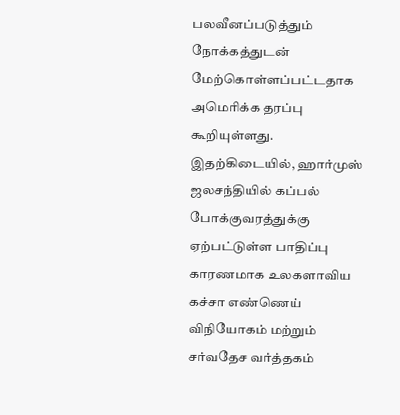பலவீனப்படுத்தும் நோக்கத்துடன் மேற்கொள்ளப்பட்டதாக அமெரிக்க தரப்பு கூறியுள்ளது. இதற்கிடையில், ஹார்முஸ் ஜலசந்தியில் கப்பல் போக்குவரத்துக்கு ஏற்பட்டுள்ள பாதிப்பு காரணமாக உலகளாவிய கச்சா எண்ணெய் விநியோகம் மற்றும் சர்வதேச வர்த்தகம்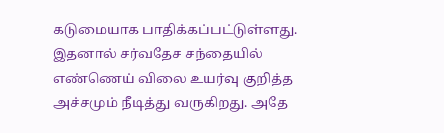கடுமையாக பாதிக்கப்பட்டுள்ளது. இதனால் சர்வதேச சந்தையில் எண்ணெய் விலை உயர்வு குறித்த அச்சமும் நீடித்து வருகிறது. அதே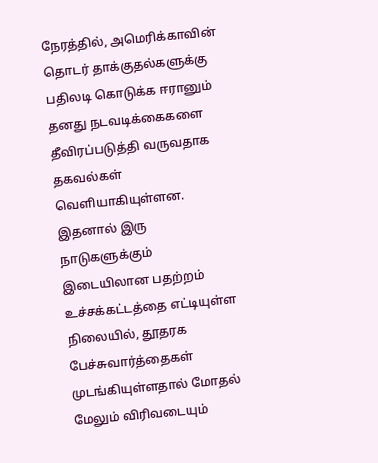நேரத்தில், அமெரிக்காவின் தொடர் தாக்குதல்களுக்கு பதிலடி கொடுக்க ஈரானும் தனது நடவடிக்கைகளை தீவிரப்படுத்தி வருவதாக தகவல்கள் வெளியாகியுள்ளன. இதனால் இரு நாடுகளுக்கும் இடையிலான பதற்றம் உச்சக்கட்டத்தை எட்டியுள்ள நிலையில், தூதரக பேச்சுவார்த்தைகள் முடங்கியுள்ளதால் மோதல் மேலும் விரிவடையும்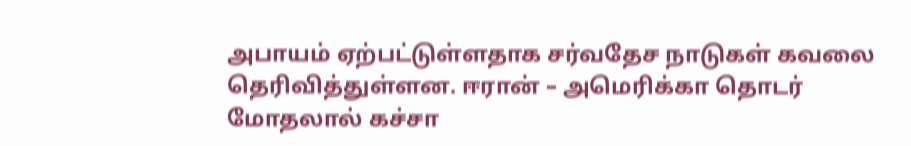அபாயம் ஏற்பட்டுள்ளதாக சர்வதேச நாடுகள் கவலை தெரிவித்துள்ளன. ஈரான் – அமெரிக்கா தொடர் மோதலால் கச்சா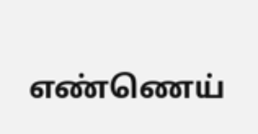எண்ணெய்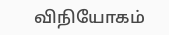விநியோகம்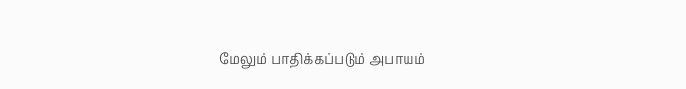மேலும் பாதிக்கப்படும் அபாயம்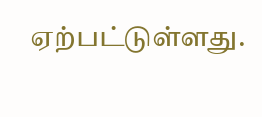ஏற்பட்டுள்ளது.